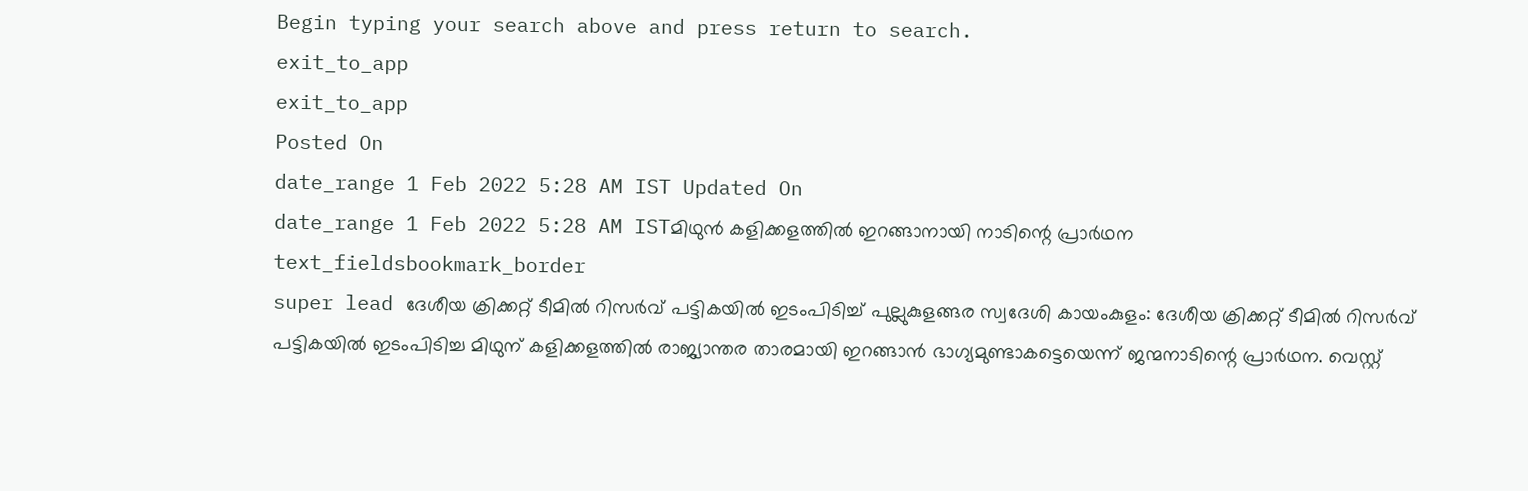Begin typing your search above and press return to search.
exit_to_app
exit_to_app
Posted On
date_range 1 Feb 2022 5:28 AM IST Updated On
date_range 1 Feb 2022 5:28 AM ISTമിഥുൻ കളിക്കളത്തിൽ ഇറങ്ങാനായി നാടിന്റെ പ്രാർഥന
text_fieldsbookmark_border
super lead ദേശീയ ക്രിക്കറ്റ് ടീമിൽ റിസർവ് പട്ടികയിൽ ഇടംപിടിച്ച് പുല്ലുകുളങ്ങര സ്വദേശി കായംകുളം: ദേശീയ ക്രിക്കറ്റ് ടീമിൽ റിസർവ് പട്ടികയിൽ ഇടംപിടിച്ച മിഥുന് കളിക്കളത്തിൽ രാജ്യാന്തര താരമായി ഇറങ്ങാൻ ഭാഗ്യമുണ്ടാകട്ടെയെന്ന് ജന്മനാടിന്റെ പ്രാർഥന. വെസ്റ്റ്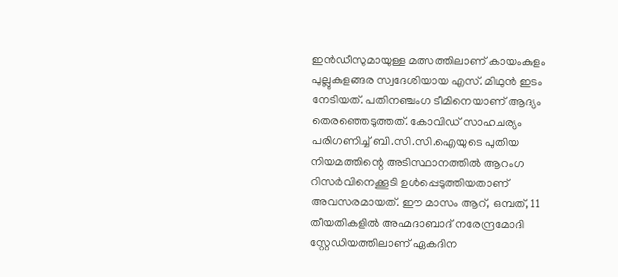ഇൻഡീസുമായുള്ള മത്സത്തിലാണ് കായംകുളം പുല്ലുകുളങ്ങര സ്വദേശിയായ എസ്. മിഥുൻ ഇടം നേടിയത്. പതിനഞ്ചംഗ ടീമിനെയാണ് ആദ്യം തെരഞ്ഞെടുത്തത്. കോവിഡ് സാഹചര്യം പരിഗണിച്ച് ബി.സി.സി.ഐയുടെ പുതിയ നിയമത്തിന്റെ അടിസ്ഥാനത്തിൽ ആറംഗ റിസർവിനെക്കൂടി ഉൾപ്പെടുത്തിയതാണ് അവസരമായത്. ഈ മാസം ആറ്, ഒമ്പത്, 11 തീയതികളിൽ അഹ്മദാബാദ് നരേന്ദ്രമോദി സ്റ്റേഡിയത്തിലാണ് ഏകദിന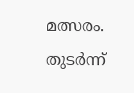മത്സരം. തുടർന്ന്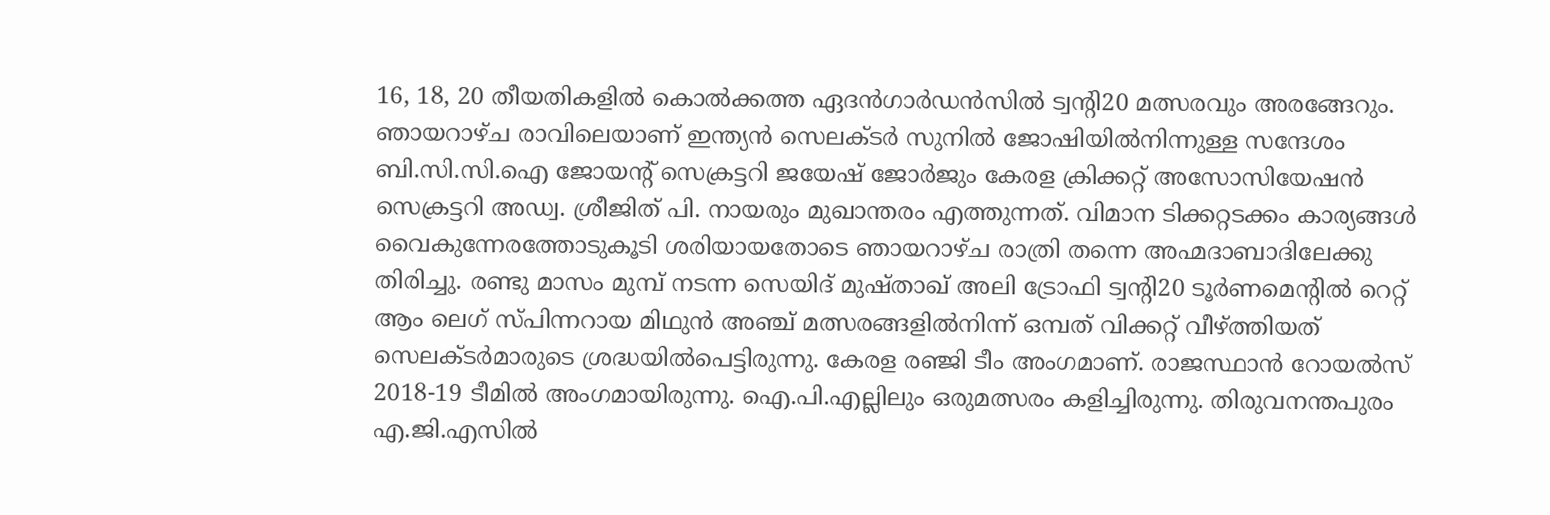16, 18, 20 തീയതികളിൽ കൊൽക്കത്ത ഏദൻഗാർഡൻസിൽ ട്വന്റി20 മത്സരവും അരങ്ങേറും. ഞായറാഴ്ച രാവിലെയാണ് ഇന്ത്യൻ സെലക്ടർ സുനിൽ ജോഷിയിൽനിന്നുള്ള സന്ദേശം ബി.സി.സി.ഐ ജോയന്റ് സെക്രട്ടറി ജയേഷ് ജോർജും കേരള ക്രിക്കറ്റ് അസോസിയേഷൻ സെക്രട്ടറി അഡ്വ. ശ്രീജിത് പി. നായരും മുഖാന്തരം എത്തുന്നത്. വിമാന ടിക്കറ്റടക്കം കാര്യങ്ങൾ വൈകുന്നേരത്തോടുകൂടി ശരിയായതോടെ ഞായറാഴ്ച രാത്രി തന്നെ അഹ്മദാബാദിലേക്കു തിരിച്ചു. രണ്ടു മാസം മുമ്പ് നടന്ന സെയിദ് മുഷ്താഖ് അലി ട്രോഫി ട്വന്റി20 ടൂർണമെന്റിൽ റെറ്റ് ആം ലെഗ് സ്പിന്നറായ മിഥുൻ അഞ്ച് മത്സരങ്ങളിൽനിന്ന് ഒമ്പത് വിക്കറ്റ് വീഴ്ത്തിയത് സെലക്ടർമാരുടെ ശ്രദ്ധയിൽപെട്ടിരുന്നു. കേരള രഞ്ജി ടീം അംഗമാണ്. രാജസ്ഥാൻ റോയൽസ് 2018-19 ടീമിൽ അംഗമായിരുന്നു. ഐ.പി.എല്ലിലും ഒരുമത്സരം കളിച്ചിരുന്നു. തിരുവനന്തപുരം എ.ജി.എസിൽ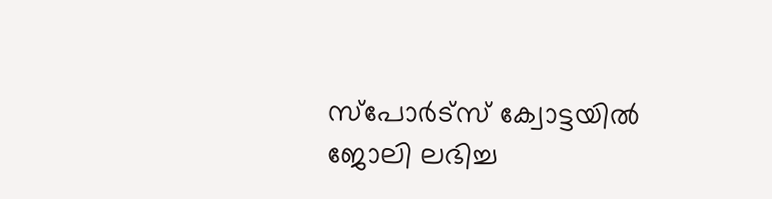സ്പോർട്സ് ക്വോട്ടയിൽ ജോലി ലഭിച്ച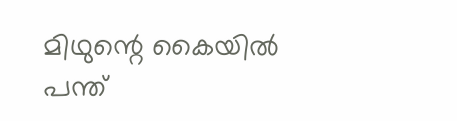മിഥുന്റെ കൈയിൽ പന്ത്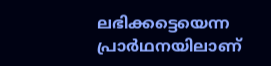ലഭിക്കട്ടെയെന്ന പ്രാർഥനയിലാണ്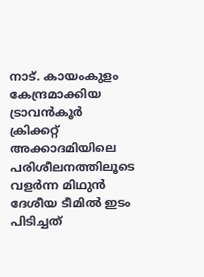നാട്. കായംകുളം കേന്ദ്രമാക്കിയ ട്രാവൻകൂർ ക്രിക്കറ്റ് അക്കാദമിയിലെ പരിശീലനത്തിലൂടെ വളർന്ന മിഥുൻ ദേശീയ ടീമിൽ ഇടം പിടിച്ചത്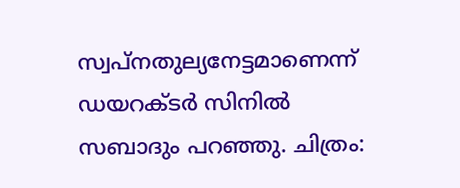സ്വപ്നതുല്യനേട്ടമാണെന്ന് ഡയറക്ടർ സിനിൽ സബാദും പറഞ്ഞു. ചിത്രം: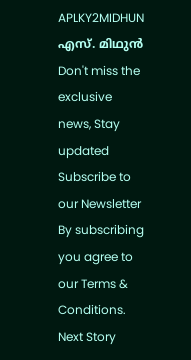APLKY2MIDHUN എസ്. മിഥുൻ
Don't miss the exclusive news, Stay updated
Subscribe to our Newsletter
By subscribing you agree to our Terms & Conditions.
Next Story